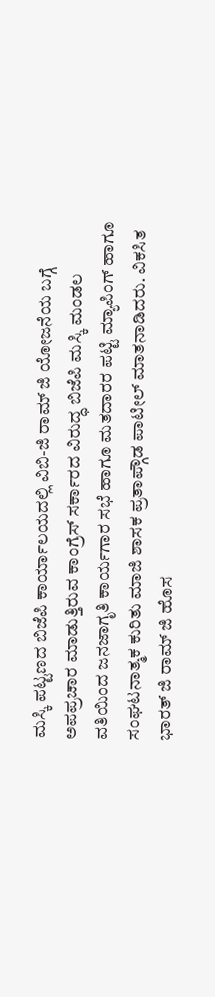ಮಸ್ಕಿ ಪಟ್ಟಣದ ಬಿಜೆಪಿ ಕಾರ್ಯಾಲಯದಲ್ಲಿ ವಿಬಿ-ಜಿ ರಾಮ್ ಜಿ ಯೋಜನೆಯ ಬಗ್ಗೆ ಅಪಪ್ರಚಾರ ಮಾಡುತ್ತಿರುವ ಕಾಂಗ್ರೆಸ್ ಸರ್ಕಾರದ ವಿರುದ್ಧ ಬಿಜೆಪಿ ಮಸ್ಕಿ ಮಂಡಲ ವತಿಯಿಂದ ಜನಜಾಗೃತಿ ಕಾರ್ಯಗಾರ ಸಭೆ ಹಾಗೂ ಮತದಾರರ ಪಟ್ಟಿ ಮ್ಯಾಪಿಂಗ್ ಹಾಗೂ ಸಂಘಟನಾತ್ಮಕ ಕುರಿತು ಮಾಜಿ ಶಾಸಕ ಪ್ರತಾಪ್ಗೌಡ ಪಾಟೀಲ್ ಮಾತನಾಡಿದರು. ವಿಕಸಿತ ಭಾರತ್ ಜಿ ರಾಮ್ ಜಿ ಹೊಸ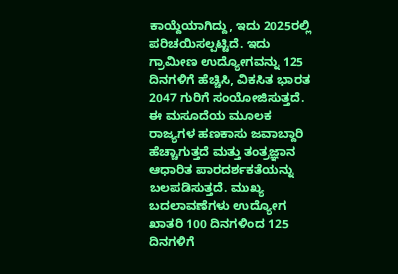ಕಾಯ್ದೆಯಾಗಿದ್ದು, ಇದು 2025ರಲ್ಲಿ ಪರಿಚಯಿಸಲ್ಪಟ್ಟಿದೆ. ಇದು ಗ್ರಾಮೀಣ ಉದ್ಯೋಗವನ್ನು 125 ದಿನಗಳಿಗೆ ಹೆಚ್ಚಿಸಿ, ವಿಕಸಿತ ಭಾರತ 2047 ಗುರಿಗೆ ಸಂಯೋಜಿಸುತ್ತದೆ. ಈ ಮಸೂದೆಯ ಮೂಲಕ ರಾಜ್ಯಗಳ ಹಣಕಾಸು ಜವಾಬ್ದಾರಿ ಹೆಚ್ಚಾಗುತ್ತದೆ ಮತ್ತು ತಂತ್ರಜ್ಞಾನ ಆಧಾರಿತ ಪಾರದರ್ಶಕತೆಯನ್ನು ಬಲಪಡಿಸುತ್ತದೆ. ಮುಖ್ಯ ಬದಲಾವಣೆಗಳು ಉದ್ಯೋಗ ಖಾತರಿ 100 ದಿನಗಳಿಂದ 125 ದಿನಗಳಿಗೆ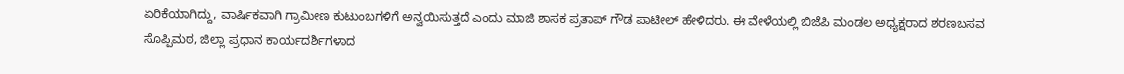ಏರಿಕೆಯಾಗಿದ್ದು, ವಾರ್ಷಿಕವಾಗಿ ಗ್ರಾಮೀಣ ಕುಟುಂಬಗಳಿಗೆ ಅನ್ವಯಿಸುತ್ತದೆ ಎಂದು ಮಾಜಿ ಶಾಸಕ ಪ್ರತಾಪ್ ಗೌಡ ಪಾಟೀಲ್ ಹೇಳಿದರು. ಈ ವೇಳೆಯಲ್ಲಿ ಬಿಜೆಪಿ ಮಂಡಲ ಅಧ್ಯಕ್ಷರಾದ ಶರಣಬಸವ ಸೊಪ್ಪಿಮಠ, ಜಿಲ್ಲಾ ಪ್ರಧಾನ ಕಾರ್ಯದರ್ಶಿಗಳಾದ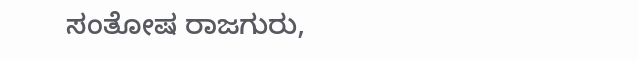ಸಂತೋಷ ರಾಜಗುರು,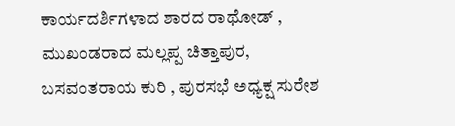ಕಾರ್ಯದರ್ಶಿಗಳಾದ ಶಾರದ ರಾಥೋಡ್ , ಮುಖಂಡರಾದ ಮಲ್ಲಪ್ಪ ಚಿತ್ತಾಪುರ, ಬಸವಂತರಾಯ ಕುರಿ , ಪುರಸಭೆ ಅಧ್ಯಕ್ಷ ಸುರೇಶ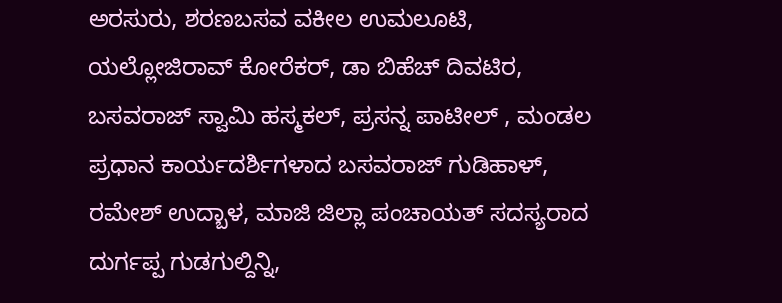ಅರಸುರು, ಶರಣಬಸವ ವಕೀಲ ಉಮಲೂಟಿ, ಯಲ್ಲೋಜಿರಾವ್ ಕೋರೆಕರ್, ಡಾ ಬಿಹೆಚ್ ದಿವಟಿರ, ಬಸವರಾಜ್ ಸ್ವಾಮಿ ಹಸ್ಮಕಲ್, ಪ್ರಸನ್ನ ಪಾಟೀಲ್ , ಮಂಡಲ ಪ್ರಧಾನ ಕಾರ್ಯದರ್ಶಿಗಳಾದ ಬಸವರಾಜ್ ಗುಡಿಹಾಳ್, ರಮೇಶ್ ಉದ್ಬಾಳ, ಮಾಜಿ ಜಿಲ್ಲಾ ಪಂಚಾಯತ್ ಸದಸ್ಯರಾದ ದುರ್ಗಪ್ಪ ಗುಡಗುಲ್ದಿನ್ನಿ,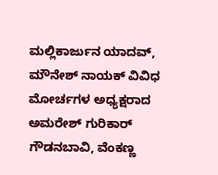ಮಲ್ಲಿಕಾರ್ಜುನ ಯಾದವ್, ಮೌನೇಶ್ ನಾಯಕ್ ವಿವಿಧ ಮೋರ್ಚಗಳ ಅಧ್ಯಕ್ಷರಾದ ಅಮರೇಶ್ ಗುರಿಕಾರ್ ಗೌಡನಬಾವಿ, ವೆಂಕಣ್ಣ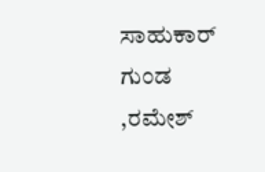ಸಾಹುಕಾರ್ ಗುಂಡ ,ರಮೇಶ್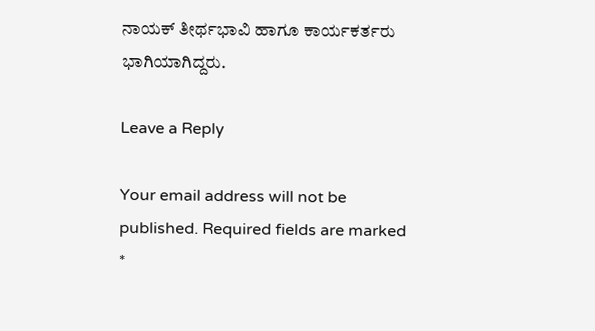ನಾಯಕ್ ತೀರ್ಥಭಾವಿ ಹಾಗೂ ಕಾರ್ಯಕರ್ತರು ಭಾಗಿಯಾಗಿದ್ದರು.

Leave a Reply

Your email address will not be published. Required fields are marked *